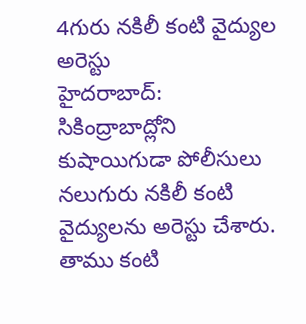4గురు నకిలీ కంటి వైద్యుల అరెస్టు
హైదరాబాద్: సికింద్రాబాద్లోని కుషాయిగుడా పోలీసులు నలుగురు నకిలీ కంటి వైద్యులను అరెస్టు చేశారు. తాము కంటి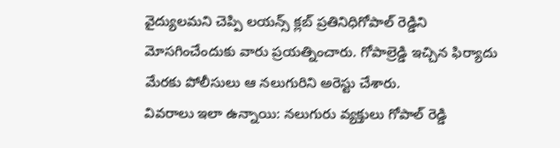వైద్యులమని చెప్పి లయన్స్ క్లబ్ ప్రతినిధిగోపాల్ రెడ్డిని మోసగించేందుకు వారు ప్రయత్నించారు. గోపాల్రెడ్డి ఇచ్చిన ఫిర్యాదు మేరకు పోలీసులు ఆ నలుగురిని అరెస్టు చేశారు.
వివరాలు ఇలా ఉన్నాయి: నలుగురు వ్యక్తులు గోపాల్ రెడ్డి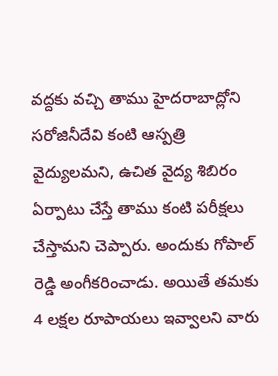వద్దకు వచ్చి తాము హైదరాబాద్లోని సరోజినీదేవి కంటి ఆస్పత్రి వైద్యులమని, ఉచిత వైద్య శిబిరం ఏర్పాటు చేస్తే తాము కంటి పరీక్షలు చేస్తామని చెప్పారు. అందుకు గోపాల్ రెడ్డి అంగీకరించాడు. అయితే తమకు 4 లక్షల రూపాయలు ఇవ్వాలని వారు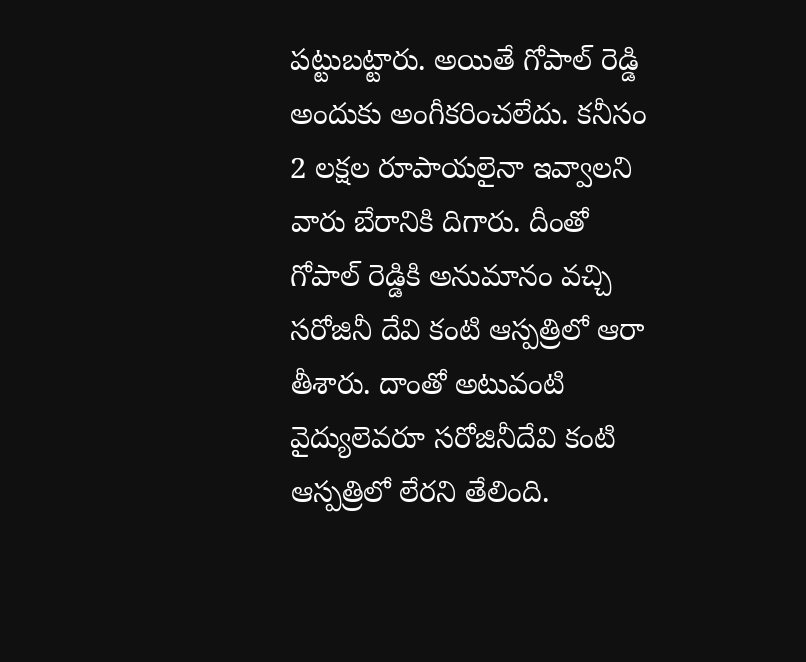పట్టుబట్టారు. అయితే గోపాల్ రెడ్డి అందుకు అంగీకరించలేదు. కనీసం 2 లక్షల రూపాయలైనా ఇవ్వాలని వారు బేరానికి దిగారు. దీంతో గోపాల్ రెడ్డికి అనుమానం వచ్చి సరోజినీ దేవి కంటి ఆస్పత్రిలో ఆరా తీశారు. దాంతో అటువంటి వైద్యులెవరూ సరోజినీదేవి కంటి ఆస్పత్రిలో లేరని తేలింది.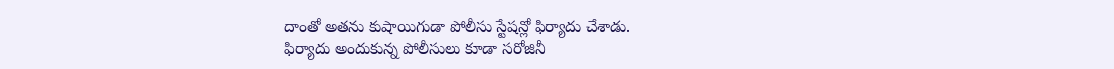దాంతో అతను కుషాయిగుడా పోలీసు స్టేషన్లో ఫిర్యాదు చేశాడు.
ఫిర్యాదు అందుకున్న పోలీసులు కూడా సరోజినీ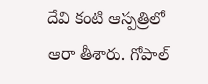దేవి కంటి ఆస్పత్రిలో ఆరా తీశారు. గోపాల్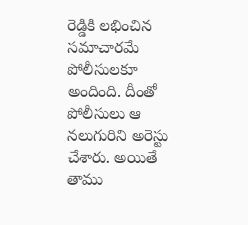రెడ్డికి లభించిన సమాచారమే పోలీసులకూ అందింది. దీంతో పోలీసులు ఆ నలుగురిని అరెస్టు చేశారు. అయితే తాము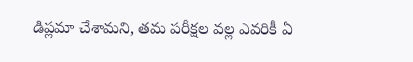డిప్లమా చేశామని, తమ పరీక్షల వల్ల ఎవరికీ ఏ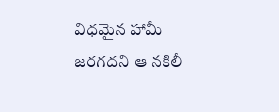విధమైన హామీ జరగదని ఆ నకిలీ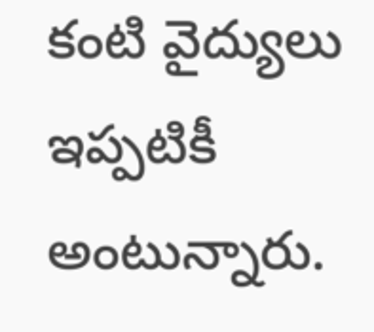కంటి వైద్యులు ఇప్పటికీ అంటున్నారు.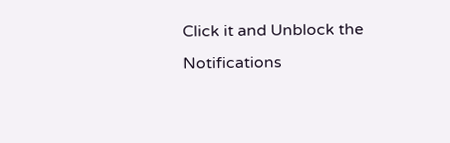Click it and Unblock the Notifications